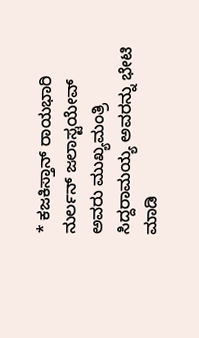* ಕಜಕಿಸ್ತಾನ್‌ ರಾಯಭಾರಿ ನುರ್ಲನ್ ಜಲಾಸ್ಟಯೇವ್‌ ಅವರು ಮುಖ್ಯಮಂತ್ರಿ ಸಿದ್ದರಾಮಯ್ಯ ಅವರನ್ನು ಭೇಟಿ ಮಾಡಿ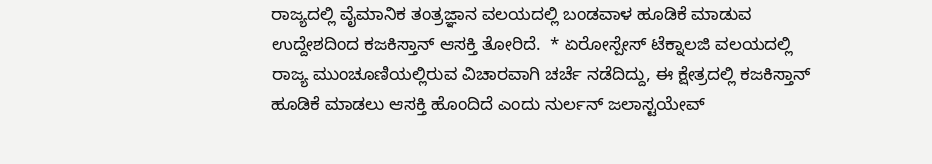ರಾಜ್ಯದಲ್ಲಿ ವೈಮಾನಿಕ ತಂತ್ರಜ್ಞಾನ ವಲಯದಲ್ಲಿ ಬಂಡವಾಳ ಹೂಡಿಕೆ ಮಾಡುವ ಉದ್ದೇಶದಿಂದ ಕಜಕಿಸ್ತಾನ್‌ ಆಸಕ್ತಿ ತೋರಿದೆ.  * ಏರೋಸ್ಪೇಸ್ ಟೆಕ್ನಾಲಜಿ ವಲಯದಲ್ಲಿ ರಾಜ್ಯ ಮುಂಚೂಣಿಯಲ್ಲಿರುವ ವಿಚಾರವಾಗಿ ಚರ್ಚೆ ನಡೆದಿದ್ದು, ಈ ಕ್ಷೇತ್ರದಲ್ಲಿ ಕಜಕಿಸ್ತಾನ್ ಹೂಡಿಕೆ ಮಾಡಲು ಆಸಕ್ತಿ ಹೊಂದಿದೆ ಎಂದು ನುರ್ಲನ್ ಜಲಾಸ್ಟಯೇವ್‌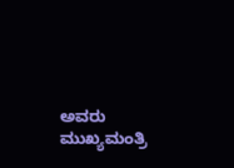ಅವರು ಮುಖ್ಯಮಂತ್ರಿ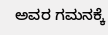ಅವರ ಗಮನಕ್ಕೆ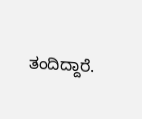ತಂದಿದ್ದಾರೆ.